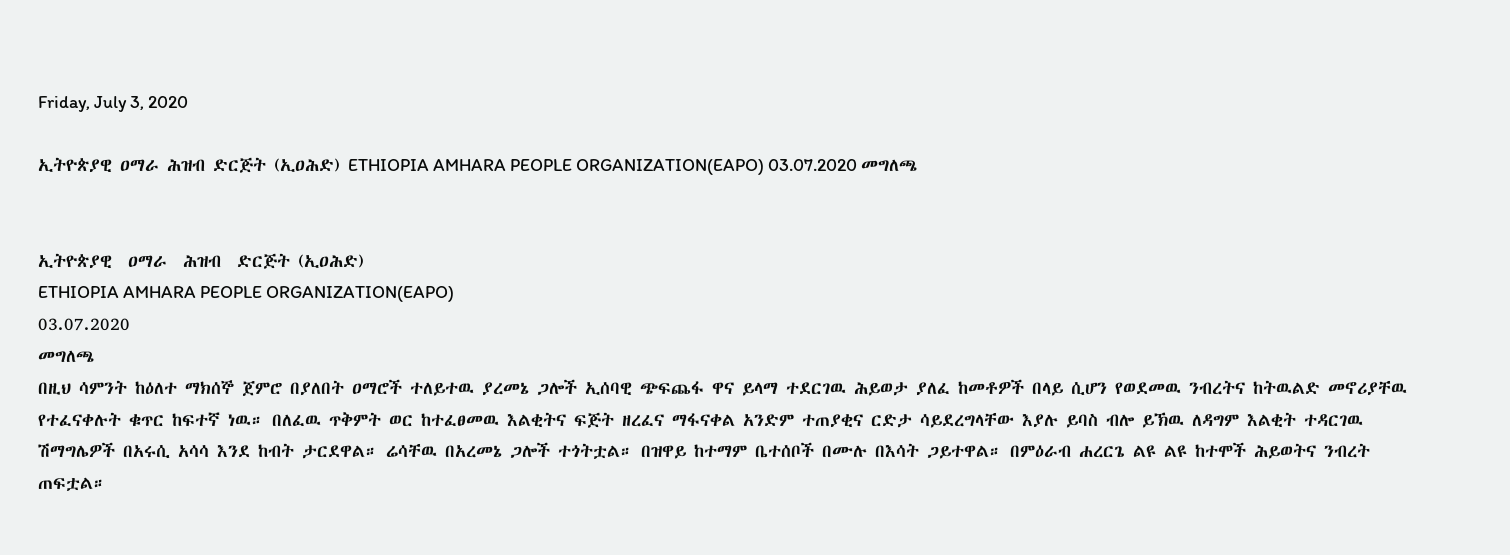Friday, July 3, 2020

ኢትዮጵያዊ ዐማራ ሕዝብ ድርጅት (ኢዐሕድ) ETHIOPIA AMHARA PEOPLE ORGANIZATION(EAPO) 03.07.2020 መግለጫ


ኢትዮጵያዊ  ዐማራ  ሕዝብ  ድርጅት (ኢዐሕድ)
ETHIOPIA AMHARA PEOPLE ORGANIZATION(EAPO)
03.07.2020
መግለጫ
በዚህ ሳምንት ከዕለተ ማክሰኞ ጀምሮ በያለበት ዐማሮች ተለይተዉ ያረመኔ ጋሎች ኢሰባዊ ጭፍጨፋ ዋና ይላማ ተደርገዉ ሕይወታ ያለፈ ከመቶዎች በላይ ሲሆን የወደመዉ ንብረትና ከትዉልድ መኖሪያቸዉ የተፈናቀሉት ቁጥር ከፍተኛ ነዉ። በለፈዉ ጥቅምት ወር ከተፈፀመዉ እልቂትና ፍጅት ዘረፈና ማፋናቀል አንድም ተጠያቂና ርድታ ሳይደረግላቸው እያሉ ይባስ ብሎ ይኽዉ ለዳግም እልቂት ተዳርገዉ ሽማግሌዎች በአሩሲ አሳሳ እንደ ከብት ታርደዋል። ሬሳቸዉ በአረመኔ ጋሎች ተጎትቷል። በዝዋይ ከተማም ቤተሰቦች በሙሉ በእሳት ጋይተዋል። በምዕራብ ሐረርጌ ልዩ ልዩ ከተሞች ሕይወትና ንብረት ጠፍቷል።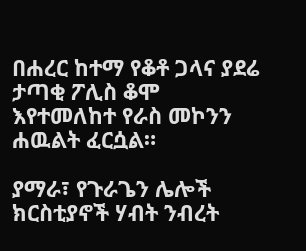በሐረር ከተማ የቆቶ ጋላና ያደሬ ታጣቂ ፖሊስ ቆሞ እየተመለከተ የራስ መኮንን ሐዉልት ፈርሷል።

ያማራ፣ የጉራጌን ሌሎች ክርስቲያኖች ሃብት ንብረት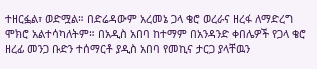ተዘርፏል፣ ወድሟል። በድሬዳውም አረመኔ ጋላ ቄሮ ወረራና ዘረፋ ለማድረግ ሞክሮ አልተሳካለትም። በአዲስ አበባ ከተማም በአንዳንድ ቀበሌዎች የጋላ ቄሮ ዘረፊ መንጋ ቡድን ተሰማርቶ ያዲስ አበባ የመኪና ታርጋ ያላቸዉን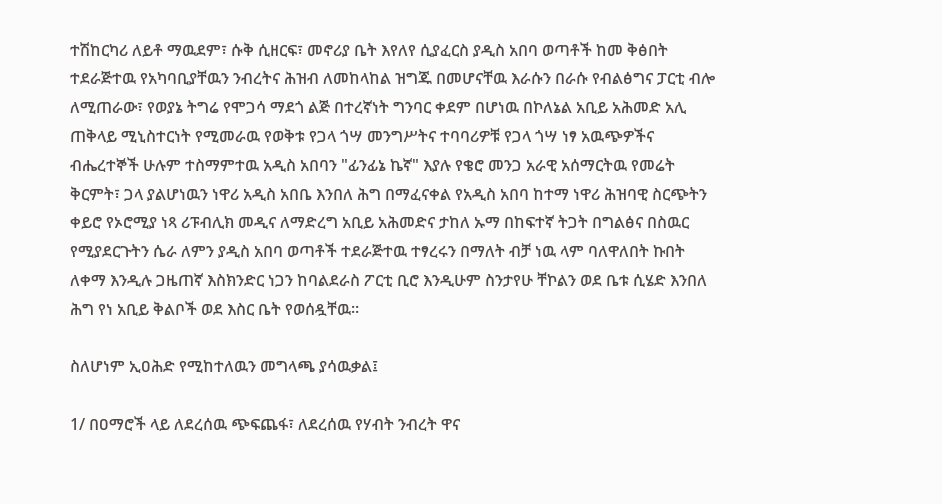ተሽከርካሪ ለይቶ ማዉደም፣ ሱቅ ሲዘርፍ፣ መኖሪያ ቤት እየለየ ሲያፈርስ ያዲስ አበባ ወጣቶች ከመ ቅፅበት ተደራጅተዉ የአካባቢያቸዉን ንብረትና ሕዝብ ለመከላከል ዝግጁ በመሆናቸዉ እራሱን በራሱ የብልፅግና ፓርቲ ብሎ ለሚጠራው፣ የወያኔ ትግሬ የሞጋሳ ማደጎ ልጅ በተረኛነት ግንባር ቀደም በሆነዉ በኮለኔል አቢይ አሕመድ አሊ ጠቅላይ ሚኒስተርነት የሚመራዉ የወቅቱ የጋላ ጎሣ መንግሥትና ተባባሪዎቹ የጋላ ጎሣ ነፃ አዉጭዎችና ብሔረተኞች ሁሉም ተስማምተዉ አዲስ አበባን "ፊንፊኔ ኬኛ" እያሉ የቄሮ መንጋ አራዊ አሰማርትዉ የመሬት ቅርምት፣ ጋላ ያልሆነዉን ነዋሪ አዲስ አበቤ እንበለ ሕግ በማፈናቀል የአዲስ አበባ ከተማ ነዋሪ ሕዝባዊ ስርጭትን ቀይሮ የኦሮሚያ ነጻ ሪፑብሊክ መዲና ለማድረግ አቢይ አሕመድና ታከለ ኡማ በከፍተኛ ትጋት በግልፅና በስዉር የሚያደርጉትን ሴራ ለምን ያዲስ አበባ ወጣቶች ተደራጅተዉ ተፃረሩን በማለት ብቻ ነዉ ላም ባለዋለበት ኩበት ለቀማ እንዲሉ ጋዜጠኛ እስክንድር ነጋን ከባልደራስ ፖርቲ ቢሮ እንዲሁም ስንታየሁ ቸኮልን ወደ ቤቱ ሲሄድ እንበለ ሕግ የነ አቢይ ቅልቦች ወደ እስር ቤት የወሰዷቸዉ።

ስለሆነም ኢዐሕድ የሚከተለዉን መግላጫ ያሳዉቃል፤

1/ በዐማሮች ላይ ለደረሰዉ ጭፍጨፋ፣ ለደረሰዉ የሃብት ንብረት ዋና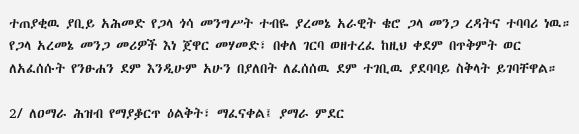ተጠያቂዉ ያቢይ አሕመድ የጋላ ጎሳ መንግሥት ተብዬ ያረመኔ አራዊት ቄሮ ጋላ መንጋ ረዳትና ተባባሪ ነዉ። የጋላ አረመኔ መንጋ መሪዎች እነ ጀዋር መሃመድ፣ በቀለ ገርባ ወዘተረፈ ከዚህ ቀደም በጥቅምት ወር ለአፈሰሱት የንፁሐን ደም እንዲሁም አሁን በያለበት ለፈሰሰዉ ደም ተገቢዉ ያደባባይ ስቅላት ይገባቸዋል።

2/ ለዐማራ ሕዝብ የማያቇርጥ ዕልቅት፣ ማፈናቀል፤ ያማራ ምደር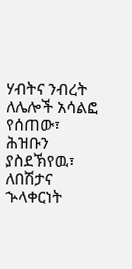ሃብትና ንብረት ለሌሎች አሳልፎ የሰጠው፣ ሕዝቡን ያስደኽየዉ፣ ለበሽታና ኍላቀርነት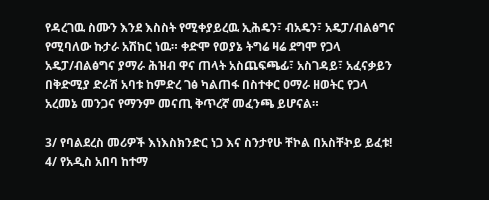የዳረገዉ ስሙን እንደ እስስት የሚቀያይረዉ ኢሕዴን፣ ብአዴን፣ አዴፓ/ብልፅግና የሚባለው ኩታራ አሽከር ነዉ። ቀድሞ የወያኔ ትግሬ ዛሬ ደግሞ የጋላ አዴፓ/ብልፅግና ያማራ ሕዝብ ዋና ጠላት አስጨፍጫፊ፣ አስገዳይ፣ አፈናቃይን በቅድሚያ ድራሽ አባቱ ከምድረ ገፅ ካልጠፋ በስተቀር ዐማራ ዘወትር የጋላ አረመኔ መንጋና የማንም መናጢ ቅጥረኛ መፈንጫ ይሆናል።

3/ የባልደረስ መሪዎች እነእስክንድር ነጋ እና ስንታየሁ ቸኮል በአስቸኯይ ይፈቱ!
4/ የአዲስ አበባ ከተማ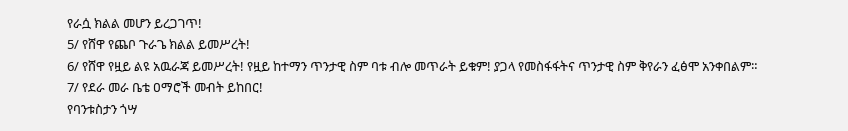የራሷ ክልል መሆን ይረጋገጥ!
5/ የሸዋ የጨቦ ጉራጌ ክልል ይመሥረት!
6/ የሸዋ የዟይ ልዩ አዉራጃ ይመሥረት! የዟይ ከተማን ጥንታዊ ስም ባቱ ብሎ መጥራት ይቁም! ያጋላ የመስፋፋትና ጥንታዊ ስም ቅየራን ፈፅሞ አንቀበልም።
7/ የደራ መራ ቤቴ ዐማሮች መብት ይከበር!
የባንቱስታን ጎሣ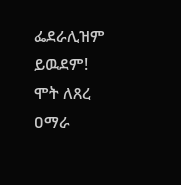ፌደራሊዝም ይዉደም!
ሞት ለጸረ ዐማራ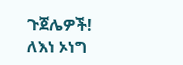ጉጀሌዎች!
ለእነ ኦነግ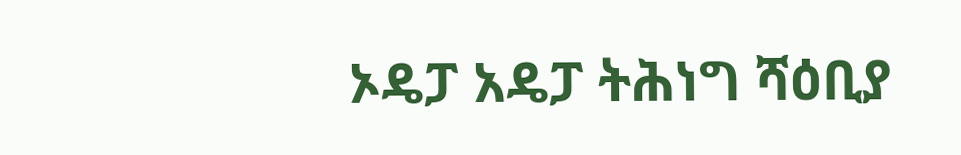ኦዴፓ አዴፓ ትሕነግ ሻዕቢያ